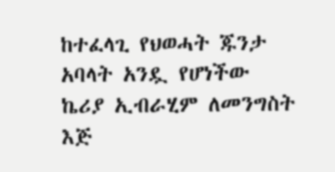ከተፈላጊ የህወሓት ጁንታ አባላት አንዷ የሆነችው ኬሪያ ኢብራሂም ለመንግስት እጅ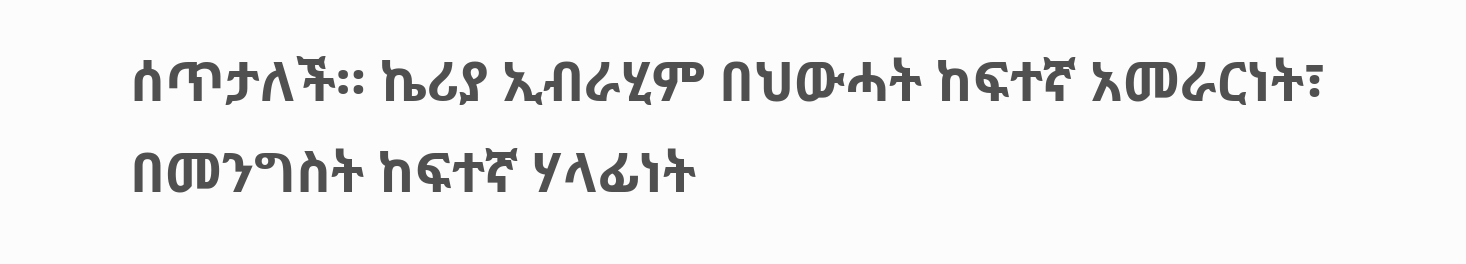ሰጥታለች። ኬሪያ ኢብራሂም በህውሓት ከፍተኛ አመራርነት፣ በመንግስት ከፍተኛ ሃላፊነት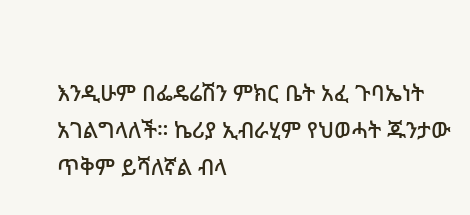እንዲሁም በፌዴሬሽን ምክር ቤት አፈ ጉባኤነት አገልግላለች። ኬሪያ ኢብራሂም የህወሓት ጁንታው ጥቅም ይሻለኛል ብላ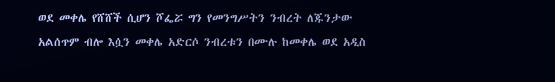ወደ መቀሌ የሸሸች ሲሆን ሾፌሯ ግን የመንግሥትን ንብረት ለጁንታው አልሰጥም ብሎ እሷን መቀሌ አድርሶ ንብረቱን በሙሉ ከመቀሌ ወደ አዲስ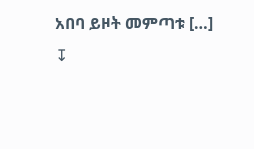አበባ ይዞት መምጣቱ […]
↧